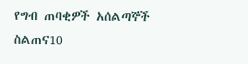የግብ ጠባቂዎች አሰልጣኞች ስልጠና10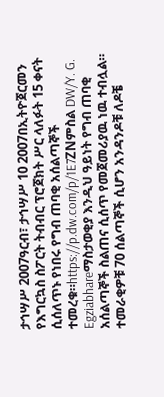ታኅሣሥ 2007ዓርብ፣ ታኅሣሥ 10 2007በኢትዮጀርመን የእግርኳስ ስፖርት ትብብር ፕሮጀክት ሥር ላለፉት 15 ቀናት ሲሰለጥኑ የነበሩ የግብ ጠባቂ አሰልጣኞች ተመረቁ።https://p.dw.com/p/1E7ZNምስል DW/Y. G. Egziabhareማስታወቂያ እንዲህ ዓይነት የግብ ጠባቂ አሰልጣኞች ስልጠና ሲሰጥ የመጀመሪያዉ ነዉ ተብሏል። ተመራቂዎቹ 70 ሰልጣኞች ሲሆን አንዳንዶቹ ለዶቼ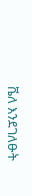ቬለ እንደገለፁት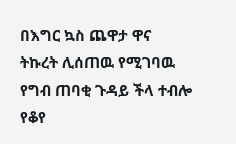በእግር ኳስ ጨዋታ ዋና ትኩረት ሊሰጠዉ የሚገባዉ የግብ ጠባቂ ጉዳይ ችላ ተብሎ የቆየ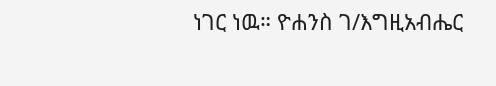ነገር ነዉ። ዮሐንስ ገ/እግዚአብሔር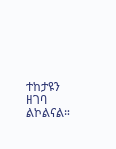ተከታዩን ዘገባ ልኮልናል።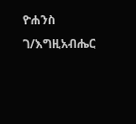ዮሐንስ ገ/እግዚአብሔር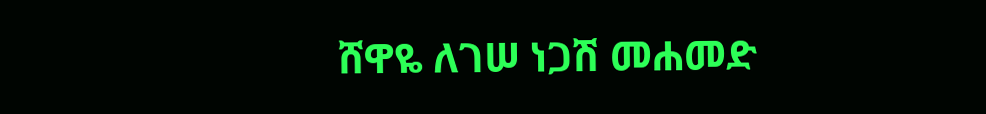ሸዋዬ ለገሠ ነጋሽ መሐመድ